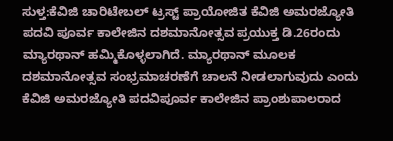ಸುಳ್ತ:ಕೆವಿಜಿ ಚಾರಿಟೇಬಲ್ ಟ್ರಸ್ಟ್ ಪ್ರಾಯೋಜಿತ ಕೆವಿಜಿ ಅಮರಜ್ಯೋತಿ ಪದವಿ ಪೂರ್ವ ಕಾಲೇಜಿನ ದಶಮಾನೋತ್ಸವ ಪ್ರಯುಕ್ತ ಡಿ.26ರಂದು ಮ್ಯಾರಥಾನ್ ಹಮ್ಮಿಕೊಳ್ಳಲಾಗಿದೆ. ಮ್ಯಾರಥಾನ್ ಮೂಲಕ ದಶಮಾನೋತ್ಸವ ಸಂಭ್ರಮಾಚರಣೆಗೆ ಚಾಲನೆ ನೀಡಲಾಗುವುದು ಎಂದು ಕೆವಿಜಿ ಅಮರಜ್ಯೋತಿ ಪದವಿಪೂರ್ವ ಕಾಲೇಜಿನ ಪ್ರಾಂಶುಪಾಲರಾದ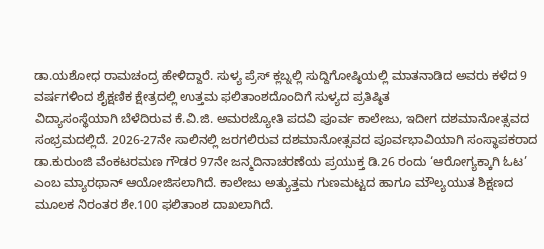ಡಾ.ಯಶೋಧ ರಾಮಚಂದ್ರ ಹೇಳಿದ್ದಾರೆ. ಸುಳ್ಯ ಪ್ರೆಸ್ ಕ್ಲಬ್ನಲ್ಲಿ ಸುದ್ದಿಗೋಷ್ಠಿಯಲ್ಲಿ ಮಾತನಾಡಿದ ಅವರು ಕಳೆದ 9 ವರ್ಷಗಳಿಂದ ಶೈಕ್ಷಣಿಕ ಕ್ಷೇತ್ರದಲ್ಲಿ ಉತ್ತಮ ಫಲಿತಾಂಶದೊಂದಿಗೆ ಸುಳ್ಯದ ಪ್ರತಿಷ್ಠಿತ
ವಿದ್ಯಾಸಂಸ್ಥೆಯಾಗಿ ಬೆಳೆದಿರುವ ಕೆ.ವಿ.ಜಿ. ಅಮರಜ್ಯೋತಿ ಪದವಿ ಪೂರ್ವ ಕಾಲೇಜು, ಇದೀಗ ದಶಮಾನೋತ್ಸವದ ಸಂಭ್ರಮದಲ್ಲಿದೆ. 2026-27ನೇ ಸಾಲಿನಲ್ಲಿ ಜರಗಲಿರುವ ದಶಮಾನೋತ್ಸವದ ಪೂರ್ವಭಾವಿಯಾಗಿ ಸಂಸ್ಥಾಪಕರಾದ ಡಾ.ಕುರುಂಜಿ ವೆಂಕಟರಮಣ ಗೌಡರ 97ನೇ ಜನ್ಮದಿನಾಚರಣೆಯ ಪ್ರಯುಕ್ತ ಡಿ.26 ರಂದು ‘ಆರೋಗ್ಯಕ್ಕಾಗಿ ಓಟ’ ಎಂಬ ಮ್ಯಾರಥಾನ್ ಆಯೋಜಿಸಲಾಗಿದೆ. ಕಾಲೇಜು ಅತ್ಯುತ್ತಮ ಗುಣಮಟ್ಟದ ಹಾಗೂ ಮೌಲ್ಯಯುತ ಶಿಕ್ಷಣದ ಮೂಲಕ ನಿರಂತರ ಶೇ.100 ಫಲಿತಾಂಶ ದಾಖಲಾಗಿದೆ.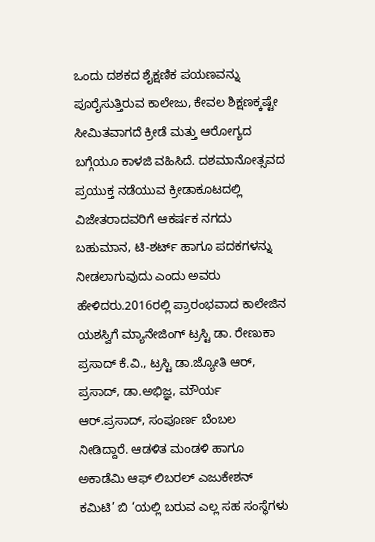ಒಂದು ದಶಕದ ಶೈಕ್ಷಣಿಕ ಪಯಣವನ್ನು ಪೂರೈಸುತ್ತಿರುವ ಕಾಲೇಜು, ಕೇವಲ ಶಿಕ್ಷಣಕ್ಕಷ್ಟೇ ಸೀಮಿತವಾಗದೆ ಕ್ರೀಡೆ ಮತ್ತು ಆರೋಗ್ಯದ ಬಗ್ಗೆಯೂ ಕಾಳಜಿ ವಹಿಸಿದೆ. ದಶಮಾನೋತ್ಸವದ ಪ್ರಯುಕ್ತ ನಡೆಯುವ ಕ್ರೀಡಾಕೂಟದಲ್ಲಿ ವಿಜೇತರಾದವರಿಗೆ ಆಕರ್ಷಕ ನಗದು ಬಹುಮಾನ, ಟಿ-ಶರ್ಟ್ ಹಾಗೂ ಪದಕಗಳನ್ನು ನೀಡಲಾಗುವುದು ಎಂದು ಅವರು ಹೇಳಿದರು.2016ರಲ್ಲಿ ಪ್ರಾರಂಭವಾದ ಕಾಲೇಜಿನ ಯಶಸ್ವಿಗೆ ಮ್ಯಾನೇಜಿಂಗ್ ಟ್ರಸ್ಟಿ ಡಾ. ರೇಣುಕಾ ಪ್ರಸಾದ್ ಕೆ.ವಿ., ಟ್ರಸ್ಟಿ ಡಾ.ಜ್ಯೋತಿ ಆರ್, ಪ್ರಸಾದ್, ಡಾ.ಅಭಿಜ್ಞ, ಮೌರ್ಯ ಆರ್.ಪ್ರಸಾದ್, ಸಂಪೂರ್ಣ ಬೆಂಬಲ ನೀಡಿದ್ದಾರೆ. ಆಡಳಿತ ಮಂಡಳಿ ಹಾಗೂ ಅಕಾಡೆಮಿ ಆಫ್ ಲಿಬರಲ್ ಎಜುಕೇಶನ್ ಕಮಿಟಿ’ ಬಿ ‘ಯಲ್ಲಿ ಬರುವ ಎಲ್ಲ ಸಹ ಸಂಸ್ಥೆಗಳು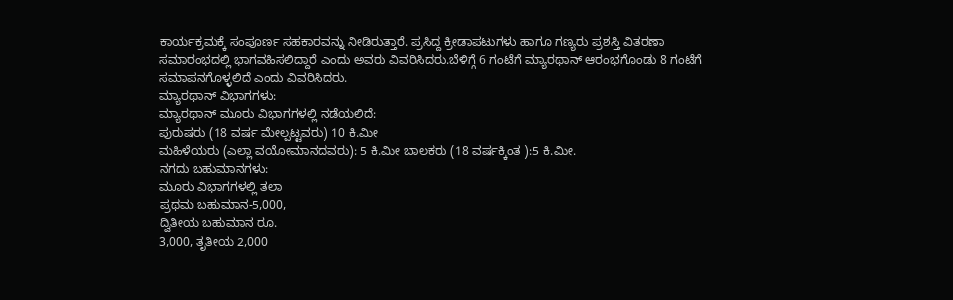ಕಾರ್ಯಕ್ರಮಕ್ಕೆ ಸಂಪೂರ್ಣ ಸಹಕಾರವನ್ನು ನೀಡಿರುತ್ತಾರೆ. ಪ್ರಸಿದ್ದ ಕ್ರೀಡಾಪಟುಗಳು ಹಾಗೂ ಗಣ್ಯರು ಪ್ರಶಸ್ತಿ ವಿತರಣಾ ಸಮಾರಂಭದಲ್ಲಿ ಭಾಗವಹಿಸಲಿದ್ದಾರೆ ಎಂದು ಅವರು ವಿವರಿಸಿದರು.ಬೆಳಿಗ್ಗೆ 6 ಗಂಟೆಗೆ ಮ್ಯಾರಥಾನ್ ಆರಂಭಗೊಂಡು 8 ಗಂಟೆಗೆ ಸಮಾಪನಗೊಳ್ಳಲಿದೆ ಎಂದು ವಿವರಿಸಿದರು.
ಮ್ಯಾರಥಾನ್ ವಿಭಾಗಗಳು:
ಮ್ಯಾರಥಾನ್ ಮೂರು ವಿಭಾಗಗಳಲ್ಲಿ ನಡೆಯಲಿದೆ:
ಪುರುಷರು (18 ವರ್ಷ ಮೇಲ್ಪಟ್ಟವರು) 10 ಕಿ.ಮೀ
ಮಹಿಳೆಯರು (ಎಲ್ಲಾ ವಯೋಮಾನದವರು): 5 ಕಿ.ಮೀ ಬಾಲಕರು (18 ವರ್ಷಕ್ಕಿಂತ ):5 ಕಿ.ಮೀ.
ನಗದು ಬಹುಮಾನಗಳು:
ಮೂರು ವಿಭಾಗಗಳಲ್ಲಿ ತಲಾ
ಪ್ರಥಮ ಬಹುಮಾನ-5,000,
ದ್ವಿತೀಯ ಬಹುಮಾನ ರೂ.
3,000, ತೃತೀಯ 2,000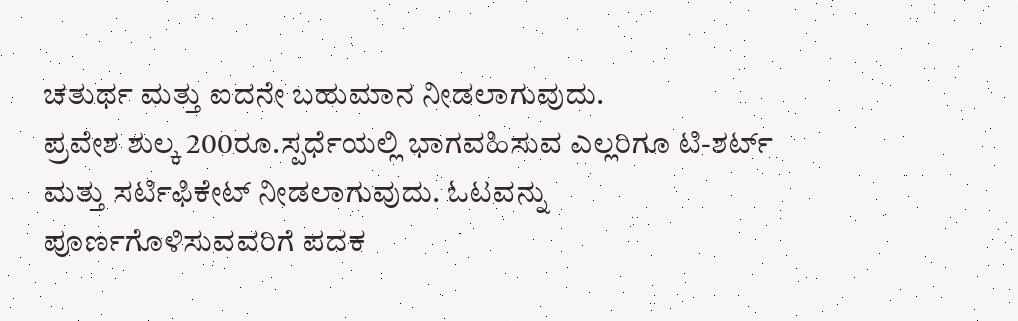ಚತುರ್ಥ ಮತ್ತು ಐದನೇ ಬಹುಮಾನ ನೀಡಲಾಗುವುದು.
ಪ್ರವೇಶ ಶುಲ್ಕ 200ರೂ.ಸ್ಪರ್ಧೆಯಲ್ಲಿ ಭಾಗವಹಿಸುವ ಎಲ್ಲರಿಗೂ ಟಿ-ಶರ್ಟ್ ಮತ್ತು ಸರ್ಟಿಫಿಕೇಟ್ ನೀಡಲಾಗುವುದು. ಓಟವನ್ನು ಪೂರ್ಣಗೊಳಿಸುವವರಿಗೆ ಪದಕ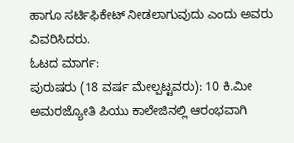ಹಾಗೂ ಸರ್ಟಿಫಿಕೇಟ್ ನೀಡಲಾಗುವುದು ಎಂದು ಅವರು ವಿವರಿಸಿದರು.
ಓಟದ ಮಾರ್ಗ:
ಪುರುಷರು (18 ವರ್ಷ ಮೇಲ್ಪಟ್ಟವರು): 10 ಕಿ.ಮೀ
ಅಮರಜ್ಯೋತಿ ಪಿಯು ಕಾಲೇಜಿನಲ್ಲಿ ಆರಂಭವಾಗಿ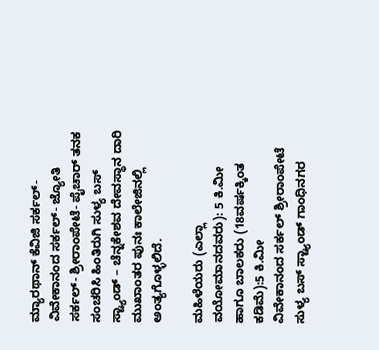ಮ್ಯಾರಥಾನ್ ಕೆವಿಜಿ ಸರ್ಕಲ್-ವಿವೇಕಾನಂದ ಸರ್ಕಲ್- ಜ್ಯೋತಿ ಸರ್ಕಲ್- ಶ್ರೀರಾಂಪೇಟೆ- ಪೈಚಾರ್ ತನಕ ಸಂಚರಿಸಿ ಹಿಂತಿರುಗಿ ಸುಳ್ಯ ಬಸ್ ಸ್ಟ್ಯಾಂಡ್ – ಚೆನ್ನಕೇಶವ ದೇವಸ್ಥಾನ ದಾರಿ ಮುಖಾಂತರ ಪುನಃ ಕಾಲೇಜಿನಲ್ಲಿ ಅಂತ್ಯಗೊಳ್ಳಲಿದೆ.

ಮಹಿಳೆಯರು (ಎಲ್ಲಾ ವಯೋಮಾನದವರು): 5 ಕಿ.ಮೀ ಹಾಗೂ ಬಾಲಕರು (18ವರ್ಷಕ್ಕಿಂತ ಕಡಿಮೆ):5 ಕಿ.ಮೀ
ವಿವೇಕಾನಂದ ಸರ್ಕಲ್ ಶ್ರೀರಾಂಪೇಟೆ ಸುಳ್ಯ ಬಸ್ ಸ್ಟ್ಯಾಂಡ್ ಗಾಂಧಿನಗರ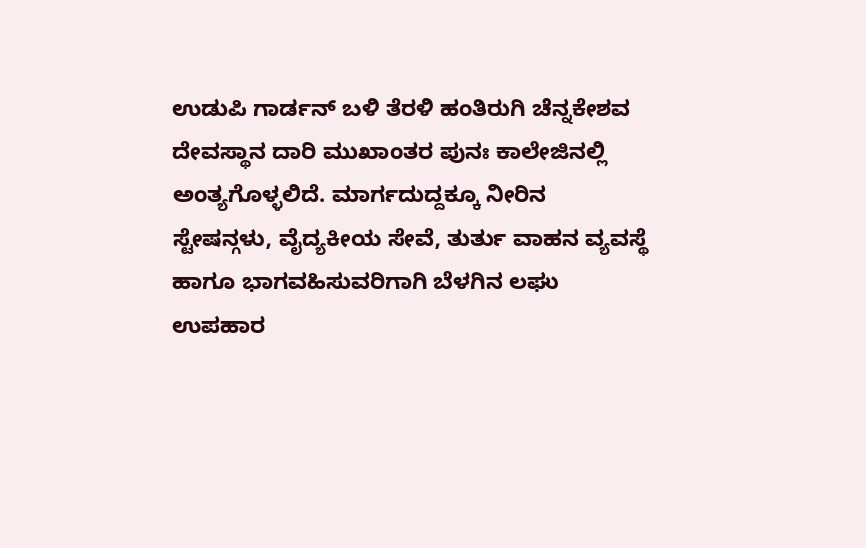ಉಡುಪಿ ಗಾರ್ಡನ್ ಬಳಿ ತೆರಳಿ ಹಂತಿರುಗಿ ಚೆನ್ನಕೇಶವ ದೇವಸ್ಥಾನ ದಾರಿ ಮುಖಾಂತರ ಪುನಃ ಕಾಲೇಜಿನಲ್ಲಿ ಅಂತ್ಯಗೊಳ್ಳಲಿದೆ. ಮಾರ್ಗದುದ್ದಕ್ಕೂ ನೀರಿನ ಸ್ಟೇಷನ್ಗಳು, ವೈದ್ಯಕೀಯ ಸೇವೆ, ತುರ್ತು ವಾಹನ ವ್ಯವಸ್ಥೆ ಹಾಗೂ ಭಾಗವಹಿಸುವರಿಗಾಗಿ ಬೆಳಗಿನ ಲಘು ಉಪಹಾರ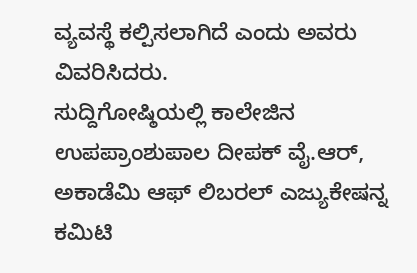ವ್ಯವಸ್ಥೆ ಕಲ್ಪಿಸಲಾಗಿದೆ ಎಂದು ಅವರು ವಿವರಿಸಿದರು.
ಸುದ್ದಿಗೋಷ್ಠಿಯಲ್ಲಿ ಕಾಲೇಜಿನ ಉಪಪ್ರಾಂಶುಪಾಲ ದೀಪಕ್ ವೈ.ಆರ್, ಅಕಾಡೆಮಿ ಆಫ್ ಲಿಬರಲ್ ಎಜ್ಯುಕೇಷನ್ನ ಕಮಿಟಿ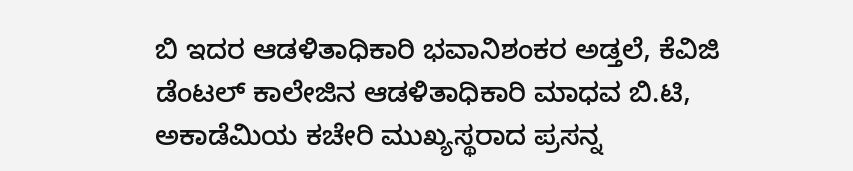ಬಿ ಇದರ ಆಡಳಿತಾಧಿಕಾರಿ ಭವಾನಿಶಂಕರ ಅಡ್ತಲೆ, ಕೆವಿಜಿ ಡೆಂಟಲ್ ಕಾಲೇಜಿನ ಆಡಳಿತಾಧಿಕಾರಿ ಮಾಧವ ಬಿ.ಟಿ, ಅಕಾಡೆಮಿಯ ಕಚೇರಿ ಮುಖ್ಯಸ್ಥರಾದ ಪ್ರಸನ್ನ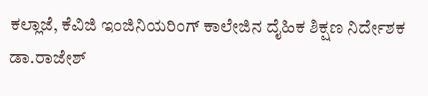ಕಲ್ಲಾಜೆ, ಕೆವಿಜಿ ಇಂಜಿನಿಯರಿಂಗ್ ಕಾಲೇಜಿನ ದೈಹಿಕ ಶಿಕ್ಷಣ ನಿರ್ದೇಶಕ ಡಾ.ರಾಜೇಶ್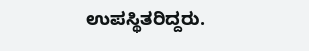ಉಪಸ್ಥಿತರಿದ್ದರು.